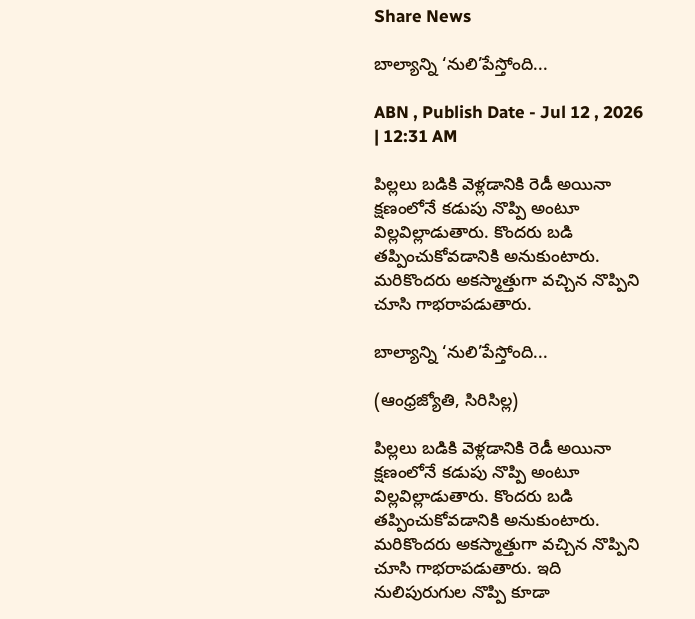Share News

బాల్యాన్ని ‘నులి’పేస్తోంది...

ABN , Publish Date - Jul 12 , 2026 | 12:31 AM

పిల్లలు బడికి వెళ్లడానికి రెడీ అయినా క్షణంలోనే కడుపు నొప్పి అంటూ విల్లవిల్లాడుతారు. కొందరు బడి తప్పించుకోవడానికి అనుకుంటారు. మరికొందరు అకస్మాత్తుగా వచ్చిన నొప్పిని చూసి గాభరాపడుతారు.

బాల్యాన్ని ‘నులి’పేస్తోంది...

(ఆంధ్రజ్యోతి, సిరిసిల్ల)

పిల్లలు బడికి వెళ్లడానికి రెడీ అయినా క్షణంలోనే కడుపు నొప్పి అంటూ విల్లవిల్లాడుతారు. కొందరు బడి తప్పించుకోవడానికి అనుకుంటారు. మరికొందరు అకస్మాత్తుగా వచ్చిన నొప్పిని చూసి గాభరాపడుతారు. ఇది నులిపురుగుల నొప్పి కూడా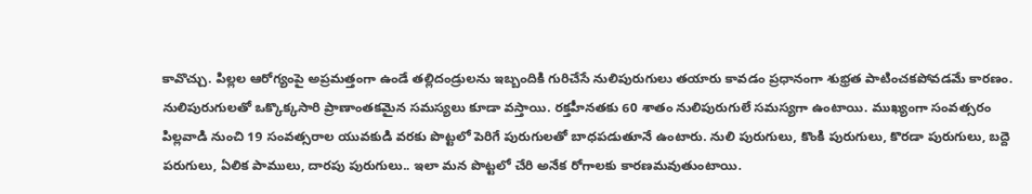కావొచ్చు. పిల్లల ఆరోగ్యంపై అప్రమత్తంగా ఉండే తల్లిదండ్రులను ఇబ్బందికి గురిచేసే నులిపురుగులు తయారు కావడం ప్రధానంగా శుభ్రత పాటించకపోవడమే కారణం. నులిపురుగులతో ఒక్కొక్కసారి ప్రాణాంతకమైన సమస్యలు కూడా వస్తాయి. రక్తహీనతకు 60 శాతం నులిపురుగులే సమస్యగా ఉంటాయి. ముఖ్యంగా సంవత్సరం పిల్లవాడి నుంచి 19 సంవత్సరాల యువకుడి వరకు పొట్టలో పెరిగే పురుగులతో బాధపడుతూనే ఉంటారు. నులి పురుగులు, కొంకి పురుగులు, కొరడా పురుగులు, బద్దె పరుగులు, ఏలిక పాములు, దారపు పురుగులు.. ఇలా మన పొట్టలో చేరి అనేక రోగాలకు కారణమవుతుంటాయి.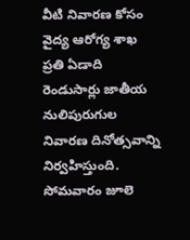వీటి నివారణ కోసం వైద్య ఆరోగ్య శాఖ ప్రతి ఏడాది రెండుసార్లు జాతీయ నులిపురుగుల నివారణ దినోత్సవాన్ని నిర్వహిస్తుంది. సోమవారం జూలె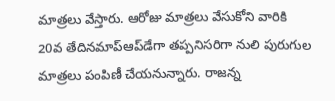మాత్రలు వేస్తారు. ఆరోజు మాత్రలు వేసుకోని వారికి 20వ తేదినమాప్‌ఆప్‌డేగా తప్పనిసరిగా నులి పురుగుల మాత్రలు పంపిణీ చేయనున్నారు. రాజన్న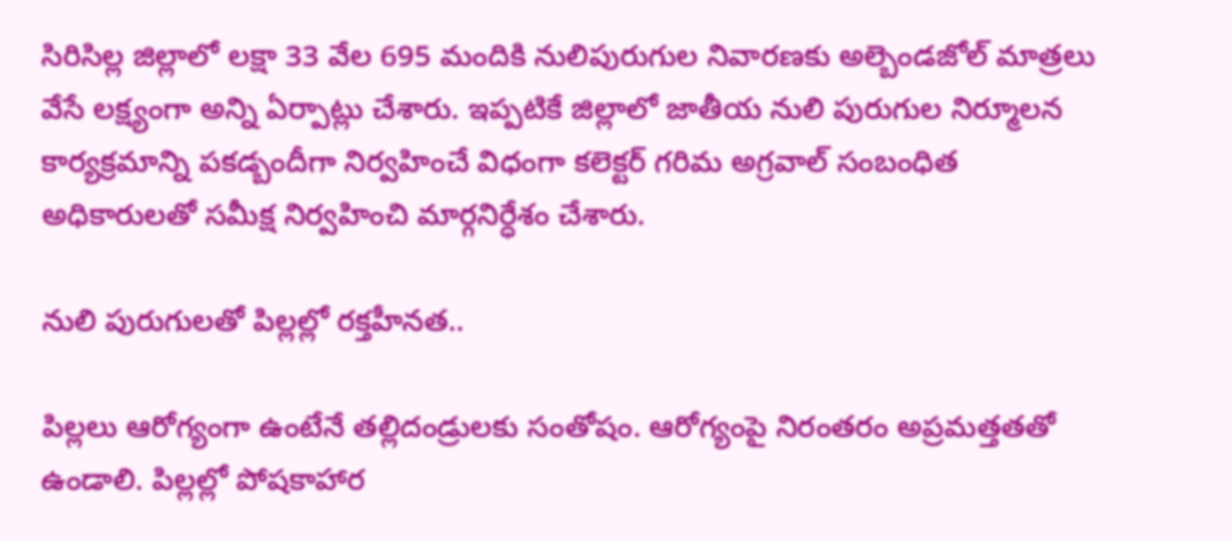సిరిసిల్ల జిల్లాలో లక్షా 33 వేల 695 మందికి నులిపురుగుల నివారణకు అల్బెండజోల్‌ మాత్రలు వేసే లక్ష్యంగా అన్ని ఏర్పాట్లు చేశారు. ఇప్పటికే జిల్లాలో జాతీయ నులి పురుగుల నిర్మూలన కార్యక్రమాన్ని పకడ్బందీగా నిర్వహించే విధంగా కలెక్టర్‌ గరిమ అగ్రవాల్‌ సంబంధిత అధికారులతో సమీక్ష నిర్వహించి మార్గనిర్ధేశం చేశారు.

నులి పురుగులతో పిల్లల్లో రక్తహీనత..

పిల్లలు ఆరోగ్యంగా ఉంటేనే తల్లిదండ్రులకు సంతోషం. ఆరోగ్యంపై నిరంతరం అప్రమత్తతతో ఉండాలి. పిల్లల్లో పోషకాహార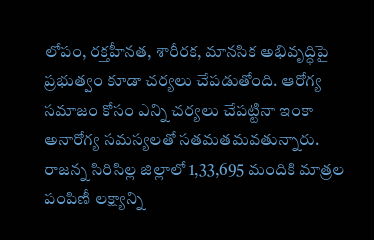లోపం, రక్తహీనత, శారీరక, మానసిక అభివృద్ధిపై ప్రభుత్వం కూడా చర్యలు చేపడుతోంది. ఆరోగ్య సమాజం కోసం ఎన్ని చర్యలు చేపట్టినా ఇంకా అనారోగ్య సమస్యలతో సతమతమవతున్నారు. రాజన్న సిరిసిల్ల జిల్లాలో 1,33,695 మందికి మాత్రల పంపిణీ లక్ష్యాన్ని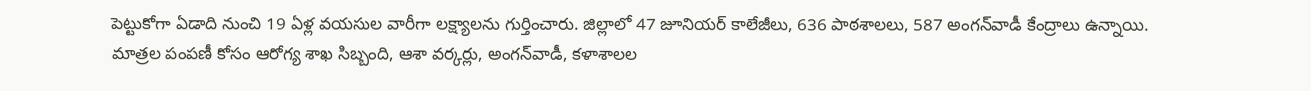పెట్టుకోగా ఏడాది నుంచి 19 ఏళ్ల వయసుల వారీగా లక్ష్యాలను గుర్తించారు. జిల్లాలో 47 జూనియర్‌ కాలేజీలు, 636 పాఠశాలలు, 587 అంగన్‌వాడీ కేంద్రాలు ఉన్నాయి. మాత్రల పంపణీ కోసం ఆరోగ్య శాఖ సిబ్బంది, ఆశా వర్కర్లు, అంగన్‌వాడీ, కళాశాలల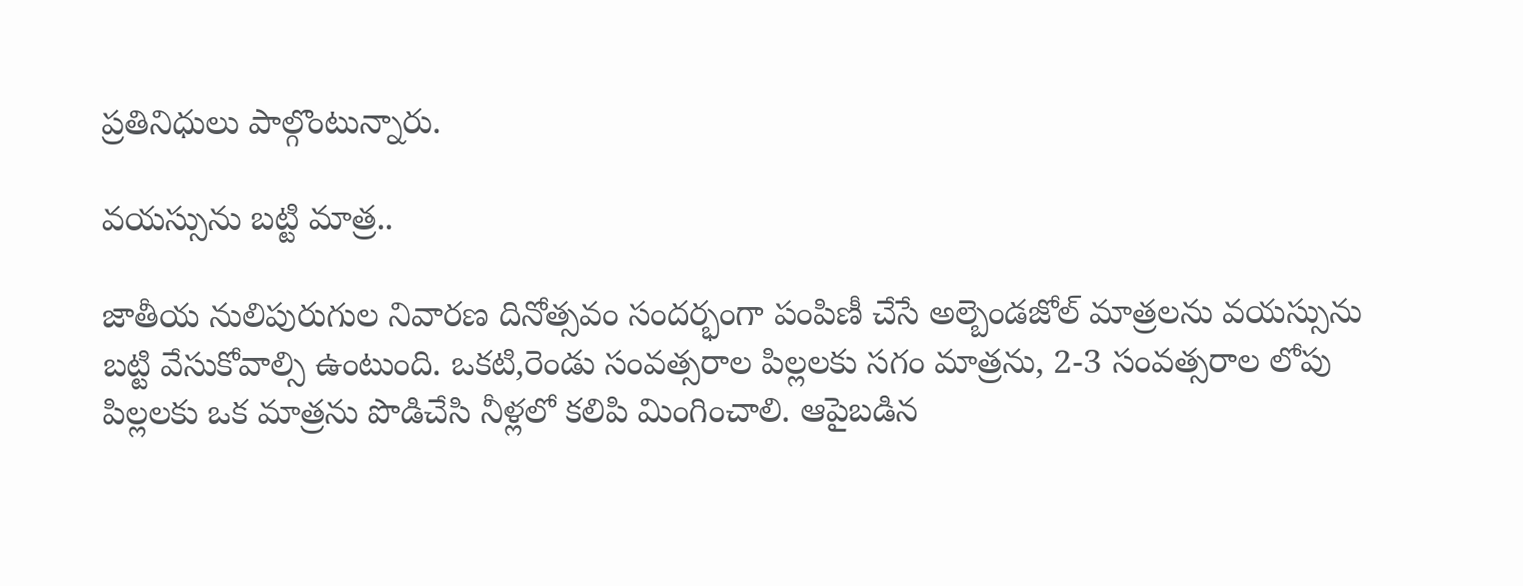ప్రతినిధులు పాల్గొంటున్నారు.

వయస్సును బట్టి మాత్ర..

జాతీయ నులిపురుగుల నివారణ దినోత్సవం సందర్భంగా పంపిణీ చేసే అల్బెండజోల్‌ మాత్రలను వయస్సును బట్టి వేసుకోవాల్సి ఉంటుంది. ఒకటి,రెండు సంవత్సరాల పిల్లలకు సగం మాత్రను, 2-3 సంవత్సరాల లోపు పిల్లలకు ఒక మాత్రను పొడిచేసి నీళ్లలో కలిపి మింగించాలి. ఆపైబడిన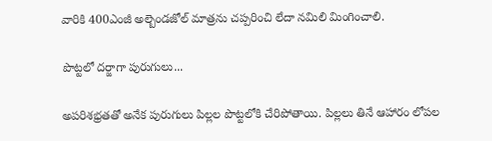వారికి 400ఎంజీ అల్బెండజోల్‌ మాత్రను చప్పరించి లేదా నమిలి మింగించాలి.

పొట్టలో దర్జాగా పురుగులు...

అపరిశభ్రతతో అనేక పురుగులు పిల్లల పొట్టలోకి చేరిపోతాయి. పిల్లలు తినే ఆహారం లోపల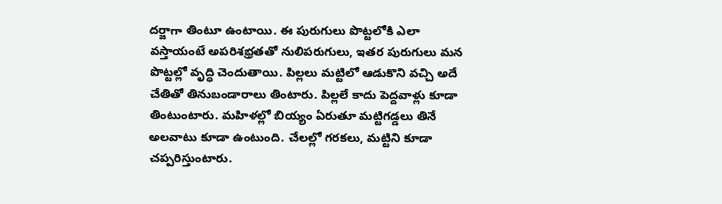దర్జాగా తింటూ ఉంటాయి. ఈ పురుగులు పొట్టలోకి ఎలా వస్తాయంటే అపరిశభ్రతతో నులిపరుగులు, ఇతర పురుగులు మన పొట్టల్లో వృద్ధి చెందుతాయి. పిల్లలు మట్టిలో ఆడుకొని వచ్చి అదే చేతితో తినుబండారాలు తింటారు. పిల్లలే కాదు పెద్దవాళ్లు కూడా తింటుంటారు. మహిళల్లో బియ్యం ఏరుతూ మట్టిగడ్డలు తినే అలవాటు కూడా ఉంటుంది. చేలల్లో గరకలు, మట్టిని కూడా చప్పరిస్తుంటారు.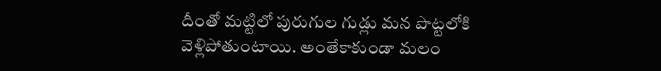దీంతో మట్టిలో పురుగుల గుడ్లు మన పొట్టలోకి వెళ్లిపోతుంటాయి. అంతేకాకుండా మలం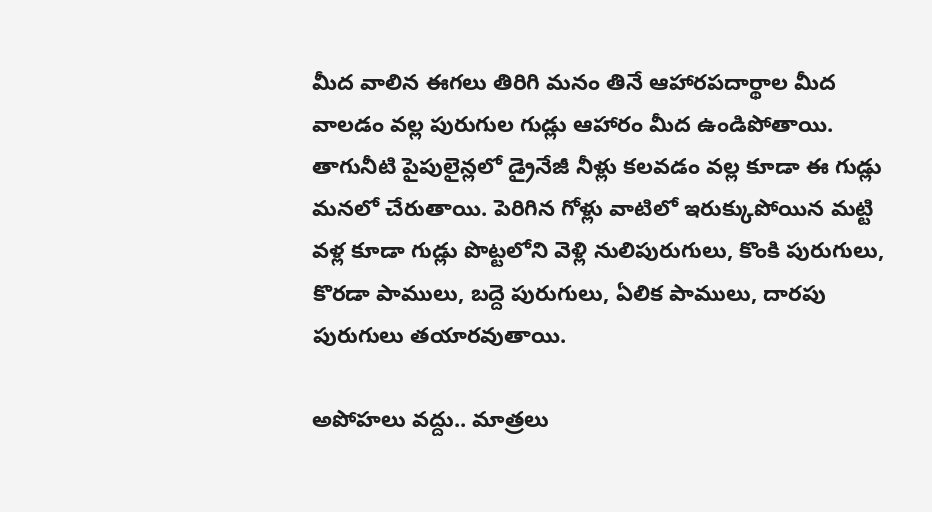మీద వాలిన ఈగలు తిరిగి మనం తినే ఆహారపదార్థాల మీద వాలడం వల్ల పురుగుల గుడ్లు ఆహారం మీద ఉండిపోతాయి. తాగునీటి పైపులైన్లలో డ్రైనేజీ నీళ్లు కలవడం వల్ల కూడా ఈ గుడ్లు మనలో చేరుతాయి. పెరిగిన గోళ్లు వాటిలో ఇరుక్కుపోయిన మట్టి వళ్ల కూడా గుడ్లు పొట్టలోని వెళ్లి నులిపురుగులు, కొంకి పురుగులు, కొరడా పాములు, బద్దె పురుగులు, ఏలిక పాములు, దారపు పురుగులు తయారవుతాయి.

అపోహలు వద్దు.. మాత్రలు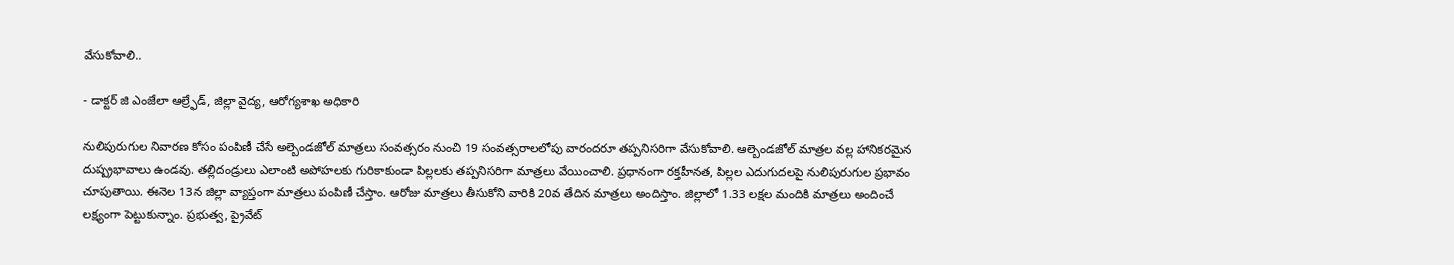వేసుకోవాలి..

- డాక్టర్‌ జి ఎంజేలా ఆల్ర్ఫేడ్‌, జిల్లా వైద్య, ఆరోగ్యశాఖ అధికారి

నులిపురుగుల నివారణ కోసం పంపిణీ చేసే అల్బెండజోల్‌ మాత్రలు సంవత్సరం నుంచి 19 సంవత్సరాలలోపు వారందరూ తప్పనిసరిగా వేసుకోవాలి. ఆల్బెండజోల్‌ మాత్రల వల్ల హానికరమైన దుష్ప్రభావాలు ఉండవు. తల్లిదండ్రులు ఎలాంటి అపోహలకు గురికాకుండా పిల్లలకు తప్పనిసరిగా మాత్రలు వేయించాలి. ప్రధానంగా రక్తహీనత, పిల్లల ఎదుగుదలపై నులిపురుగుల ప్రభావం చూపుతాయి. ఈనెల 13న జిల్లా వ్యాప్తంగా మాత్రలు పంపిణీ చేస్తాం. ఆరోజు మాత్రలు తీసుకోని వారికి 20వ తేదిన మాత్రలు అందిస్తాం. జిల్లాలో 1.33 లక్షల మందికి మాత్రలు అందించే లక్ష్యంగా పెట్టుకున్నాం. ప్రభుత్వ, ప్రైవేట్‌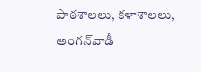పాఠశాలలు, కళాశాలలు, అంగన్‌వాడీ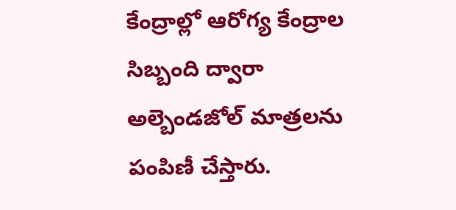కేంద్రాల్లో ఆరోగ్య కేంద్రాల సిబ్బంది ద్వారా అల్బెండజోల్‌ మాత్రలను పంపిణీ చేస్తారు.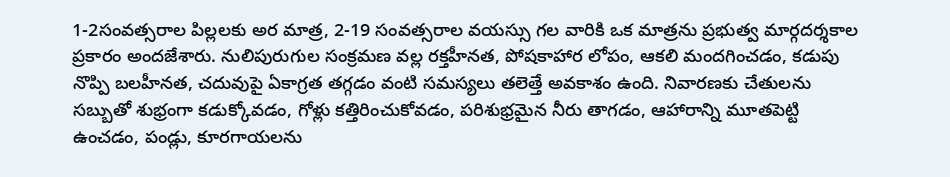1-2సంవత్సరాల పిల్లలకు అర మాత్ర, 2-19 సంవత్సరాల వయస్సు గల వారికి ఒక మాత్రను ప్రభుత్వ మార్గదర్శకాల ప్రకారం అందజేశారు. నులిపురుగుల సంక్రమణ వల్ల రక్తహీనత, పోషకాహార లోపం, ఆకలి మందగించడం, కడుపు నొప్పి బలహీనత, చదువుపై ఏకాగ్రత తగ్గడం వంటి సమస్యలు తలెత్తే అవకాశం ఉంది. నివారణకు చేతులను సబ్బుతో శుభ్రంగా కడుక్కోవడం, గోళ్లు కత్తిరించుకోవడం, పరిశుభ్రమైన నీరు తాగడం, ఆహారాన్ని మూతపెట్టి ఉంచడం, పండ్లు, కూరగాయలను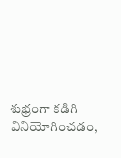శుభ్రంగా కడిగి వినియోగించడం,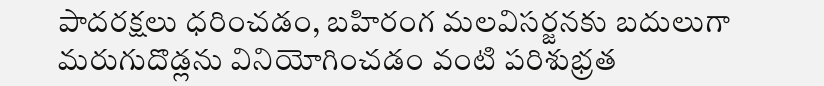పాదరక్షలు ధరించడం, బహిరంగ మలవిసర్జనకు బదులుగా మరుగుదొడ్లను వినియోగించడం వంటి పరిశుభ్రత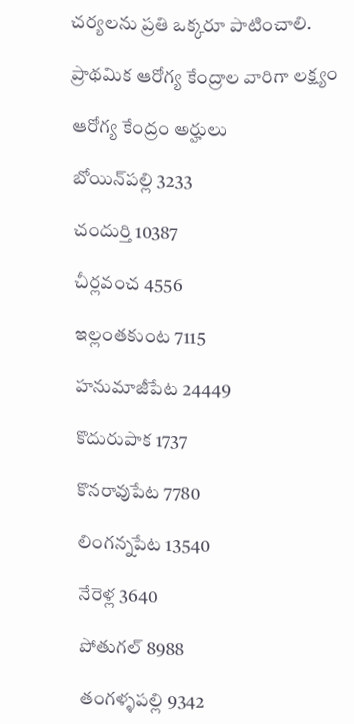చర్యలను ప్రతి ఒక్కరూ పాటించాలి.

ప్రాథమిక ఆరోగ్య కేంద్రాల వారిగా లక్ష్యం

ఆరోగ్య కేంద్రం అర్హులు

బోయిన్‌పల్లి 3233

చందుర్తి 10387

చీర్లవంచ 4556

ఇల్లంతకుంట 7115

హనుమాజీపేట 24449

కొదురుపాక 1737

కొనరావుపేట 7780

లింగన్నపేట 13540

నేరెళ్ల 3640

పోతుగల్‌ 8988

తంగళ్ళపల్లి 9342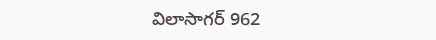విలాసాగర్‌ 962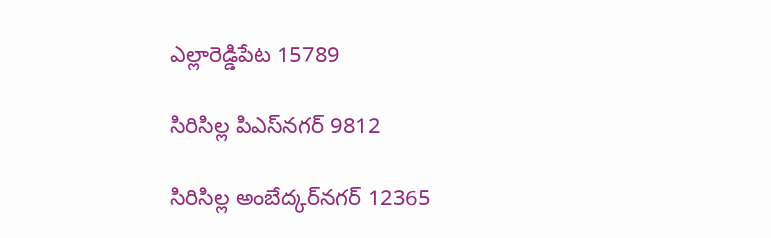ఎల్లారెడ్డిపేట 15789

సిరిసిల్ల పిఎస్‌నగర్‌ 9812

సిరిసిల్ల అంబేద్కర్‌నగర్‌ 12365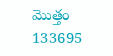మొత్తం 133695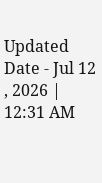Updated Date - Jul 12 , 2026 | 12:31 AM